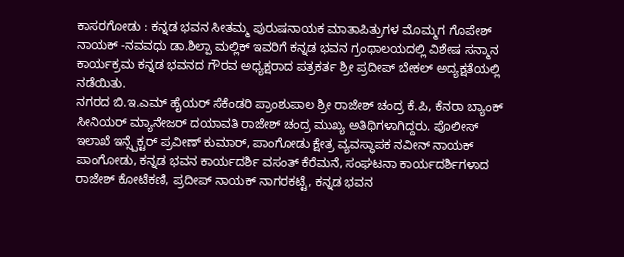ಕಾಸರಗೋಡು : ಕನ್ನಡ ಭವನ ಸೀತಮ್ಮ ಪುರುಷನಾಯಕ ಮಾತಾಪಿತ್ರುಗಳ ಮೊಮ್ಮಗ ಗೊಪೇಶ್ ನಾಯಕ್ -ನವವಧು ಡಾ.ಶಿಲ್ಪಾ ಮಲ್ಲಿಕ್ ಇವರಿಗೆ ಕನ್ನಡ ಭವನ ಗ್ರಂಥಾಲಯದಲ್ಲಿ ವಿಶೇಷ ಸನ್ಮಾನ ಕಾರ್ಯಕ್ರಮ ಕನ್ನಡ ಭವನದ ಗೌರವ ಅಧ್ಯಕ್ಷರಾದ ಪತ್ರಕರ್ತ ಶ್ರೀ ಪ್ರದೀಪ್ ಬೇಕಲ್ ಅದ್ಯಕ್ಷತೆಯಲ್ಲಿ ನಡೆಯಿತು.
ನಗರದ ಬಿ.ಇ.ಎಮ್ ಹೈಯರ್ ಸೆಕೆಂಡರಿ ಪ್ರಾಂಶುಪಾಲ ಶ್ರೀ ರಾಜೇಶ್ ಚಂದ್ರ ಕೆ.ಪಿ, ಕೆನರಾ ಬ್ಯಾಂಕ್ ಸೀನಿಯರ್ ಮ್ಯಾನೇಜರ್ ದಯಾವತಿ ರಾಜೇಶ್ ಚಂದ್ರ ಮುಖ್ಯ ಅತಿಥಿಗಳಾಗಿದ್ದರು. ಪೊಲೀಸ್ ಇಲಾಖೆ ಇನ್ಸ್ಪೆಕ್ಟರ್ ಪ್ರವೀಣ್ ಕುಮಾರ್, ಪಾಂಗೋಡು ಕ್ಷೇತ್ರ ವ್ಯವಸ್ಥಾಪಕ ನವೀನ್ ನಾಯಕ್ ಪಾಂಗೋಡು, ಕನ್ನಡ ಭವನ ಕಾರ್ಯದರ್ಶಿ ವಸಂತ್ ಕೆರೆಮನೆ, ಸಂಘಟನಾ ಕಾರ್ಯದರ್ಶಿಗಳಾದ ರಾಜೇಶ್ ಕೋಟೆಕಣಿ, ಪ್ರದೀಪ್ ನಾಯಕ್ ನಾಗರಕಟ್ಟೆ, ಕನ್ನಡ ಭವನ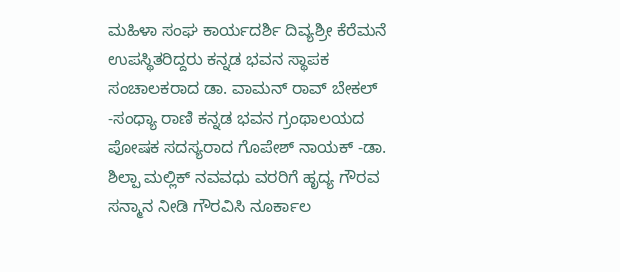ಮಹಿಳಾ ಸಂಘ ಕಾರ್ಯದರ್ಶಿ ದಿವ್ಯಶ್ರೀ ಕೆರೆಮನೆ ಉಪಸ್ಥಿತರಿದ್ದರು ಕನ್ನಡ ಭವನ ಸ್ಥಾಪಕ ಸಂಚಾಲಕರಾದ ಡಾ. ವಾಮನ್ ರಾವ್ ಬೇಕಲ್ -ಸಂಧ್ಯಾ ರಾಣಿ ಕನ್ನಡ ಭವನ ಗ್ರಂಥಾಲಯದ ಪೋಷಕ ಸದಸ್ಯರಾದ ಗೊಪೇಶ್ ನಾಯಕ್ -ಡಾ. ಶಿಲ್ಪಾ ಮಲ್ಲಿಕ್ ನವವಧು ವರರಿಗೆ ಹೃದ್ಯ ಗೌರವ ಸನ್ಮಾನ ನೀಡಿ ಗೌರವಿಸಿ ನೂರ್ಕಾಲ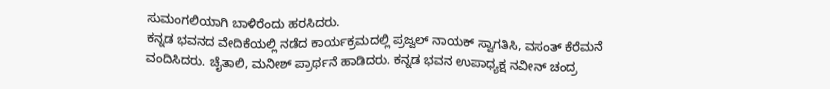ಸುಮಂಗಲಿಯಾಗಿ ಬಾಳಿರೆಂದು ಹರಸಿದರು.
ಕನ್ನಡ ಭವನದ ವೇದಿಕೆಯಲ್ಲಿ ನಡೆದ ಕಾರ್ಯಕ್ರಮದಲ್ಲಿ ಪ್ರಜ್ವಲ್ ನಾಯಕ್ ಸ್ವಾಗತಿಸಿ, ವಸಂತ್ ಕೆರೆಮನೆ ವಂದಿಸಿದರು. ಚೈತಾಲಿ, ಮನೀಶ್ ಪ್ರಾರ್ಥನೆ ಹಾಡಿದರು. ಕನ್ನಡ ಭವನ ಉಪಾಧ್ಯಕ್ಷ ನವೀನ್ ಚಂದ್ರ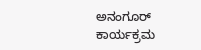ಅನಂಗೂರ್ ಕಾರ್ಯಕ್ರಮ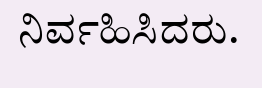ನಿರ್ವಹಿಸಿದರು.